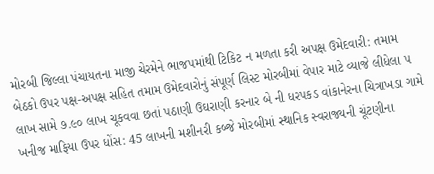મોરબી જિલ્લા પંચાયતના માજી ચેરમેને ભાજપમાંથી ટિકિટ ન મળતા કરી અપક્ષ ઉમેદવારી: તમામ બેઠકો ઉપર પક્ષ-અપક્ષ સહિત તમામ ઉમેદવારોનું સંપૂર્ણ લિસ્ટ મોરબીમાં વેપાર માટે વ્યાજે લીધેલા ૫ લાખ સામે ૭.૯૦ લાખ ચૂકવવા છતાં પઠાણી ઉઘરાણી કરનાર બે ની ધરપકડ વાંકાનેરના ચિત્રાખડા ગામે ખનીજ માફિયા ઉપર ધોંસ: 45 લાખની મશીનરી કબ્જે મોરબીમાં સ્થાનિક સ્વરાજ્યની ચૂંટણીના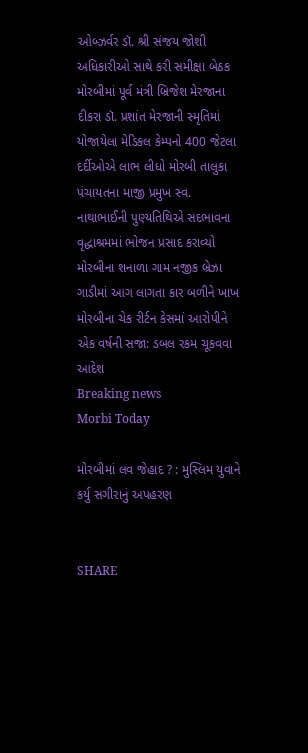ઓબ્ઝર્વર ડૉ. શ્રી સંજય જોશી અધિકારીઓ સાથે કરી સમીક્ષા બેઠક મોરબીમાં પૂર્વ મંત્રી બ્રિજેશ મેરજાના દીકરા ડૉ. પ્રશાંત મેરજાની સ્મૃતિમાં યોજાયેલા મેડિકલ કેમ્પનો 400 જેટલા દર્દીઓએ લાભ લીધો મોરબી તાલુકા પંચાયતના માજી પ્રમુખ સ્વ. નાથાભાઈની પુણ્યતિથિએ સદભાવના વૃદ્ધાશ્રમમાં ભોજન પ્રસાદ કરાવ્યો મોરબીના શનાળા ગામ નજીક બ્રેઝા ગાડીમાં આગ લાગતા કાર બળીને ખાખ મોરબીના ચેક રીર્ટન કેસમાં આરોપીને એક વર્ષની સજા: ડબલ રકમ ચૂકવવા આદેશ
Breaking news
Morbi Today

મોરબીમાં લવ જેહાદ ? : મુસ્લિમ યુવાને કર્યુ સગીરાનું અપહરણ


SHARE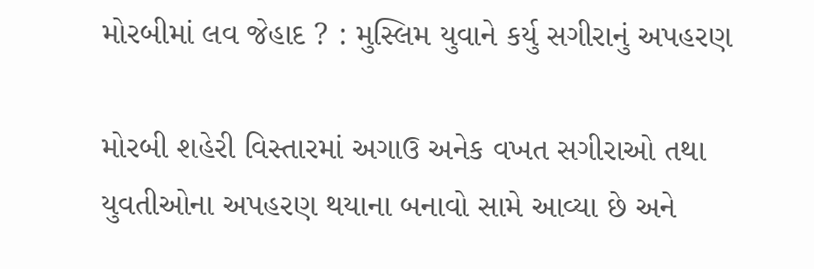મોરબીમાં લવ જેહાદ ? : મુસ્લિમ યુવાને કર્યુ સગીરાનું અપહરણ

મોરબી શહેરી વિસ્તારમાં અગાઉ અનેક વખત સગીરાઓ તથા યુવતીઓના અપહરણ થયાના બનાવો સામે આવ્યા છે અને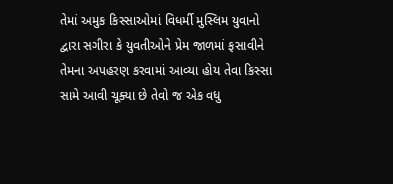તેમાં અમુક કિસ્સાઓમાં વિધર્મી મુસ્લિમ યુવાનો દ્વારા સગીરા કે યુવતીઓને પ્રેમ જાળમાં ફસાવીને તેમના અપહરણ કરવામાં આવ્યા હોય તેવા કિસ્સા સામે આવી ચૂક્યા છે તેવો જ એક વધુ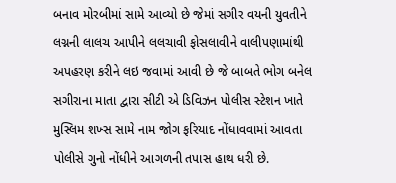બનાવ મોરબીમાં સામે આવ્યો છે જેમાં સગીર વયની યુવતીને લગ્નની લાલચ આપીને લલચાવી ફોસલાવીને વાલીપણામાંથી અપહરણ કરીને લઇ જવામાં આવી છે જે બાબતે ભોગ બનેલ સગીરાના માતા દ્વારા સીટી એ ડિવિઝન પોલીસ સ્ટેશન ખાતે મુસ્લિમ શખ્સ સામે નામ જોગ ફરિયાદ નોંધાવવામાં આવતા પોલીસે ગુનો નોંધીને આગળની તપાસ હાથ ધરી છે.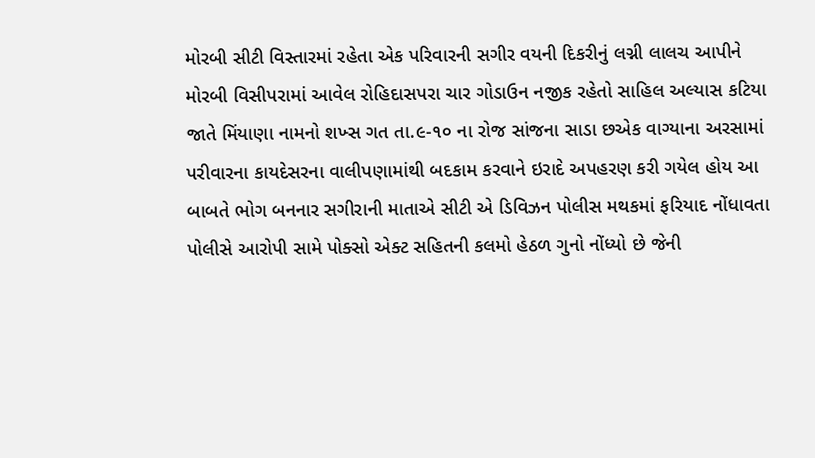મોરબી સીટી વિસ્તારમાં રહેતા એક પરિવારની સગીર વયની દિકરીનું લગ્ની લાલચ આપીને મોરબી વિસીપરામાં આવેલ રોહિદાસપરા ચાર ગોડાઉન નજીક રહેતો સાહિલ અલ્યાસ કટિયા જાતે મિંયાણા નામનો શખ્સ ગત તા.૯-૧૦ ના રોજ સાંજના સાડા છએક વાગ્યાના અરસામાં પરીવારના કાયદેસરના વાલીપણામાંથી બદકામ કરવાને ઇરાદે અપહરણ કરી ગયેલ હોય આ બાબતે ભોગ બનનાર સગીરાની માતાએ સીટી એ ડિવિઝન પોલીસ મથકમાં ફરિયાદ નોંધાવતા પોલીસે આરોપી સામે પોક્સો એક્ટ સહિતની કલમો હેઠળ ગુનો નોંધ્યો છે જેની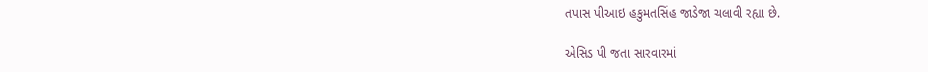તપાસ પીઆઇ હકુમતસિંહ જાડેજા ચલાવી રહ્યા છે.

એસિડ પી જતા સારવારમાં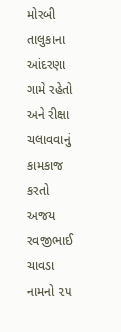મોરબી તાલુકાના આંદરણા ગામે રહેતો અને રીક્ષા ચલાવવાનું કામકાજ કરતો અજય રવજીભાઈ ચાવડા નામનો ૨૫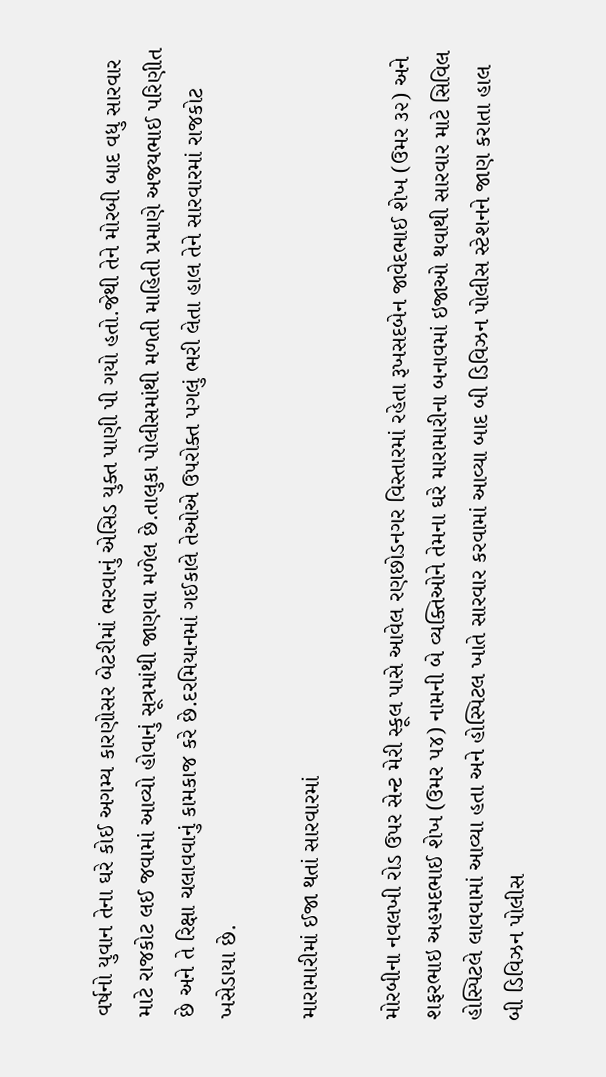વર્ષનો યુવાન તેના ઘરે કોઈ અગમ્ય કારણોસર બેટરીમાં ભરવાનું એસિડ યુક્ત પાણી પી ગયો હતો.જેથી તેને મોરબી બાદ વધુ સારવાર માટે રાજકોટ લઈ જવામાં આવ્યો હોવાનું સૂત્રમાંથી જાણવા મળેલ છે.તાલુકા પોલીસમાંથી મળતી માહિતી પ્રમાણે અજયભાઈ પરિણીત છે અને તે રિક્ષા ચલાવવાનું કામકાજ કરે છે.દરમિયાનમાં ગઈકાલે તેઓએ ઉપરોક્ત પગલું ભરી લેતા હાલ તેને સારવારમાં રાજકોટ ખસેડાયા છે.

મારામારીમાં ઈજા થતાં સારવારમાં

મોરબીના નવલખી રોડ ઉપર સેન્ટ મેરી સ્કૂલ પાસે આવેલ રણછોડનગર વિસ્તારમાં રહેતા રૂખસદબેન જાવેદભાઈ શેખ (ઉમર ૩૨) અને શફરભાઇ અહમદભાઈ શેખ (ઉમર ૫૪) નામની બે વ્યક્તિઓને તેમના ઘરે મારામારીના બનાવમાં ઇજાઓ થવાથી સારવાર માટે સિવિલ હોસ્પિટલે લાવવામાં આવ્યા હતા અને હોસ્પિટલ ખાતે સારવાર કરવામાં આવ્યા બાદ બી ડિવિઝન પોલીસ સ્ટેશનને જાણ કરાતા હાલ બી ડિવિઝન પોલીસ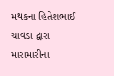મથકના હિતેશભાઈ ચાવડા દ્વારા મારામારીના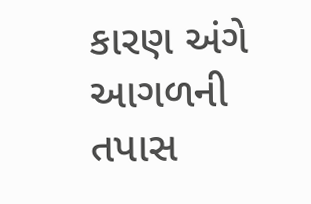કારણ અંગે આગળની તપાસ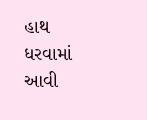હાથ ધરવામાં આવી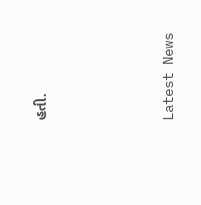હતી.






Latest News